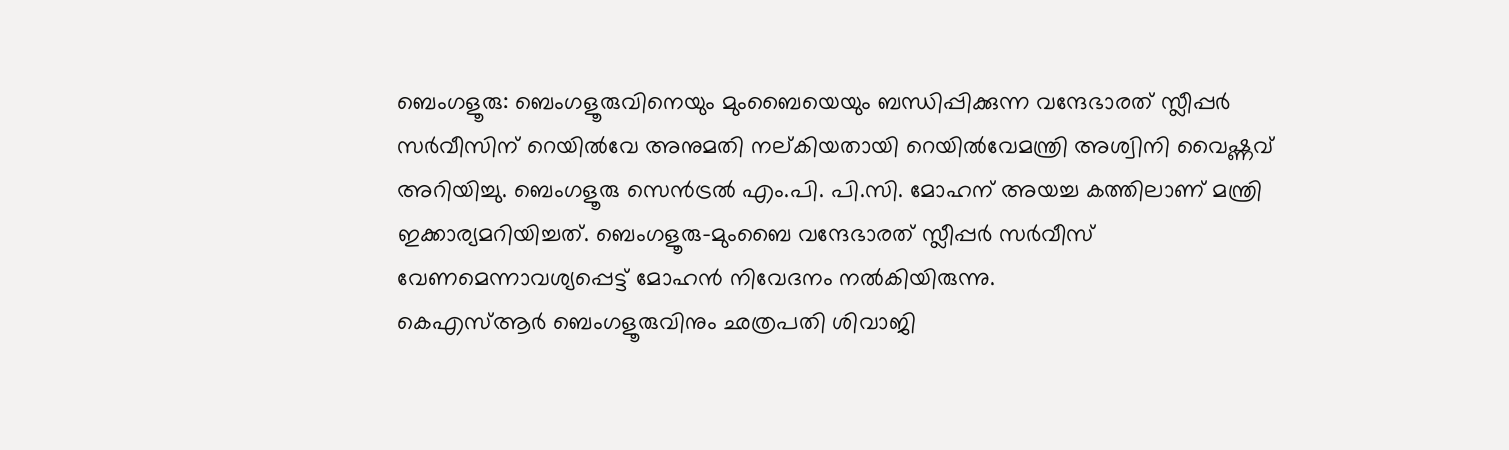ബെംഗളൂരു: ബെംഗളൂരുവിനെയും മുംബൈയെയും ബന്ധിപ്പിക്കുന്ന വന്ദേഭാരത് സ്ലീപ്പർ സർവീസിന് റെയിൽവേ അനുമതി നല്കിയതായി റെയിൽവേമന്ത്രി അശ്വിനി വൈഷ്ണവ് അറിയിച്ചു. ബെംഗളൂരു സെൻട്രൽ എം.പി. പി.സി. മോഹന് അയച്ച കത്തിലാണ് മന്ത്രി ഇക്കാര്യമറിയിച്ചത്. ബെംഗളൂരു-മുംബൈ വന്ദേഭാരത് സ്ലീപ്പർ സർവീസ് വേണമെന്നാവശ്യപ്പെട്ട് മോഹൻ നിവേദനം നൽകിയിരുന്നു.
കെഎസ്ആർ ബെംഗളൂരുവിനും ഛത്രപതി ശിവാജി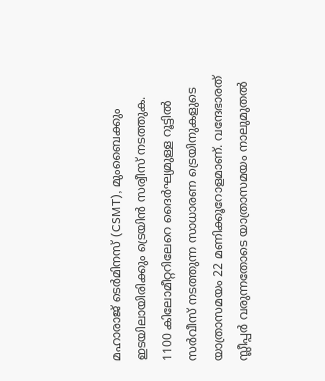മഹാരാജ് ടെർമിനസ് (CSMT), മുംബൈക്കും ഇടയിലായിരിക്കും ട്രെയിൻ സര്വീസ് നടത്തുക. 1100 കിലോമീറ്ററിലേറെ ദൈർഘ്യമുള്ള റൂട്ടിൽ സർവീസ് നടത്തുന്ന സാധാരണ ട്രെയിനുകളുടെ യാത്രാസമയം 22 മണിക്കൂറോളമാണ്. വന്ദേഭാരത് സ്ലീപ്പർ വരുന്നതോടെ യാത്രാസമയം നാലുമുതൽ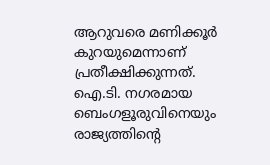ആറുവരെ മണിക്കൂർ കുറയുമെന്നാണ് പ്രതീക്ഷിക്കുന്നത്. ഐ.ടി. നഗരമായ ബെംഗളൂരുവിനെയും രാജ്യത്തിന്റെ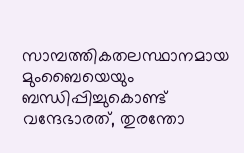സാമ്പത്തികതലസ്ഥാനമായ മുംബൈയെയും ബന്ധിപ്പിച്ചുകൊണ്ട് വന്ദേഭാരത്, തുരന്തോ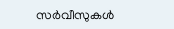സർവീസുകൾ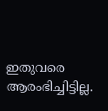ഇതുവരെ ആരംഭിച്ചിട്ടില്ല.